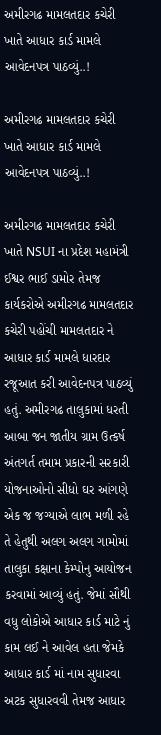અમીરગઢ મામલતદાર કચેરી ખાતે આધાર કાર્ડ મામલે આવેદનપત્ર પાઠવ્યું..!

અમીરગઢ મામલતદાર કચેરી ખાતે આધાર કાર્ડ મામલે આવેદનપત્ર પાઠવ્યું..!

અમીરગઢ મામલતદાર કચેરી ખાતે NSUI ના પ્રદેશ મહામંત્રી ઈશ્વર ભાઈ ડામોર તેમજ કાર્યકરોએ અમીરગઢ મામલતદાર કચેરી પહોંચી મામલતદાર ને આધાર કાર્ડ મામલે ધારદાર રજૂઆત કરી આવેદનપત્ર પાઠવ્યું હતું. અમીરગઢ તાલુકામાં ધરતી આબા જન જાતીય ગ્રામ ઉત્કર્ષ અંતગર્ત તમામ પ્રકારની સરકારી યોજનાઓનો સીધો ઘર આંગણે એક જ જગ્યાએ લાભ મળી રહે તે હેતુથી અલગ અલગ ગામોમાં તાલુકા કક્ષાના કેમ્પોનુ આયોજન કરવામાં આવ્યું હતું. જેમાં સૌથી વધુ લોકોએ આધાર કાર્ડ માટે નું કામ લઈ ને આવેલ હતા જેમકે આધાર કાર્ડ માં નામ સુધારવા અટક સુધારવવી તેમજ આધાર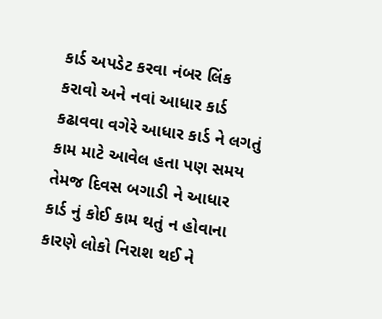કાર્ડ અપડેટ કરવા નંબર લિંક કરાવો અને નવાં આધાર કાર્ડ કઢાવવા વગેરે આધાર કાર્ડ ને લગતું કામ માટે આવેલ હતા પણ સમય તેમજ દિવસ બગાડી ને આધાર કાર્ડ નું કોઈ કામ થતું ન હોવાના કારણે લોકો નિરાશ થઈ ને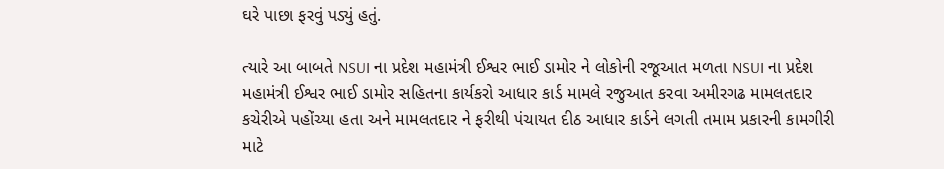ઘરે પાછા ફરવું પડ્યું હતું.

ત્યારે આ બાબતે NSUI ના પ્રદેશ મહામંત્રી ઈશ્વર ભાઈ ડામોર ને લોકોની રજૂઆત મળતા NSUI ના પ્રદેશ મહામંત્રી ઈશ્વર ભાઈ ડામોર સહિતના કાર્યકરો આધાર કાર્ડ મામલે રજુઆત કરવા અમીરગઢ મામલતદાર કચેરીએ પહોંચ્યા હતા અને મામલતદાર ને ફરીથી પંચાયત દીઠ આધાર કાર્ડને લગતી તમામ પ્રકારની કામગીરી માટે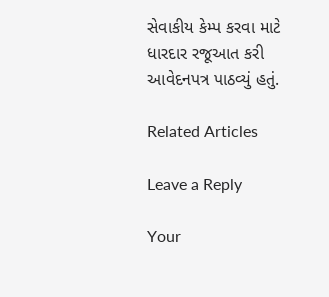સેવાકીય કેમ્પ કરવા માટે ધારદાર રજૂઆત કરી આવેદનપત્ર પાઠવ્યું હતું.

Related Articles

Leave a Reply

Your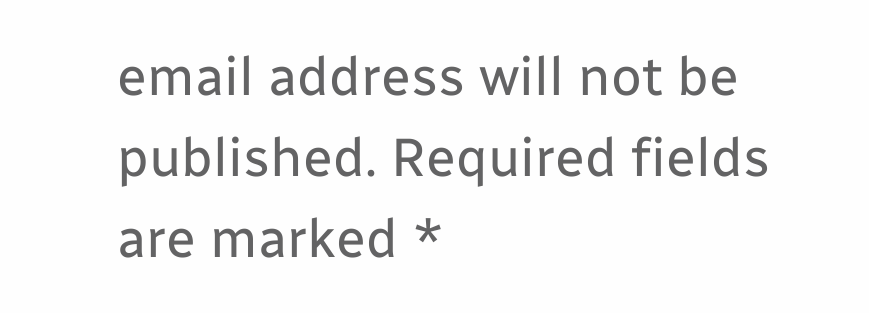email address will not be published. Required fields are marked *